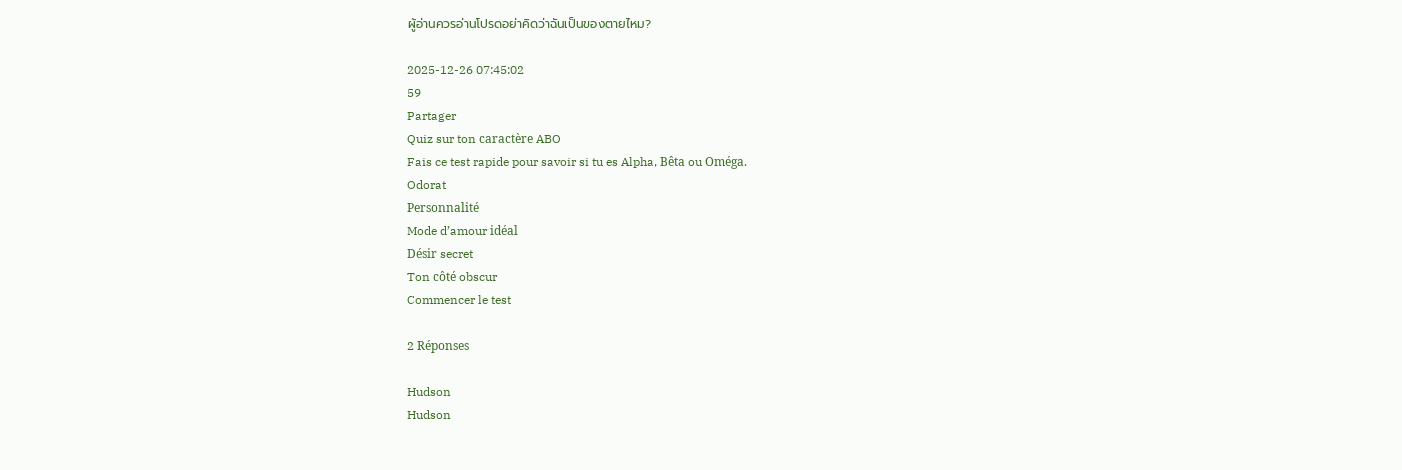ผู้อ่านควรอ่านโปรดอย่าคิดว่าฉันเป็นของตายไหม?

2025-12-26 07:45:02
59
Partager
Quiz sur ton caractère ABO
Fais ce test rapide pour savoir si tu es Alpha, Bêta ou Oméga.
Odorat
Personnalité
Mode d’amour idéal
Désir secret
Ton côté obscur
Commencer le test

2 Réponses

Hudson
Hudson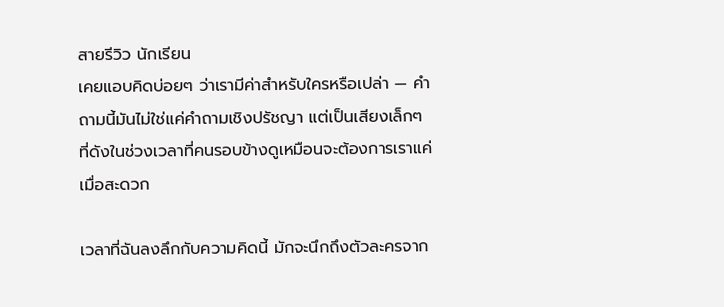สายรีวิว นักเรียน
เคยแอบคิดบ่อยๆ ว่าเรามีค่าสำหรับใครหรือเปล่า — คำถามนี้มันไม่ใช่แค่คำถามเชิงปรัชญา แต่เป็นเสียงเล็กๆ ที่ดังในช่วงเวลาที่คนรอบข้างดูเหมือนจะต้องการเราแค่เมื่อสะดวก

เวลาที่ฉันลงลึกกับความคิดนี้ มักจะนึกถึงตัวละครจาก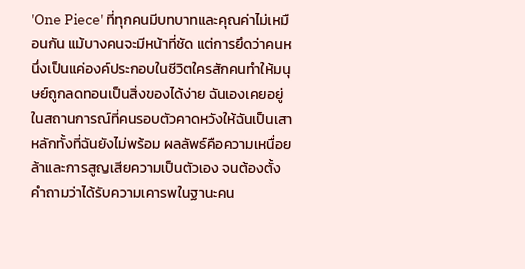'One Piece' ที่ทุกคนมีบทบาทและคุณค่าไม่เหมือนกัน แม้บางคนจะมีหน้าที่ชัด แต่การยึดว่าคนหนึ่งเป็นแค่องค์ประกอบในชีวิตใครสักคนทำให้มนุษย์ถูกลดทอนเป็นสิ่งของได้ง่าย ฉันเองเคยอยู่ในสถานการณ์ที่คนรอบตัวคาดหวังให้ฉันเป็นเสาหลักทั้งที่ฉันยังไม่พร้อม ผลลัพธ์คือความเหนื่อยล้าและการสูญเสียความเป็นตัวเอง จนต้องตั้งคำถามว่าได้รับความเคารพในฐานะคน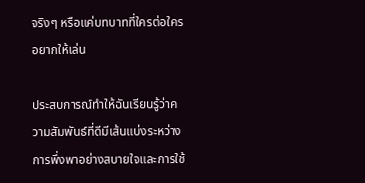จริงๆ หรือแค่บทบาทที่ใครต่อใครอยากให้เล่น

ประสบการณ์ทำให้ฉันเรียนรู้ว่าความสัมพันธ์ที่ดีมีเส้นแบ่งระหว่างการพึ่งพาอย่างสบายใจและการใช้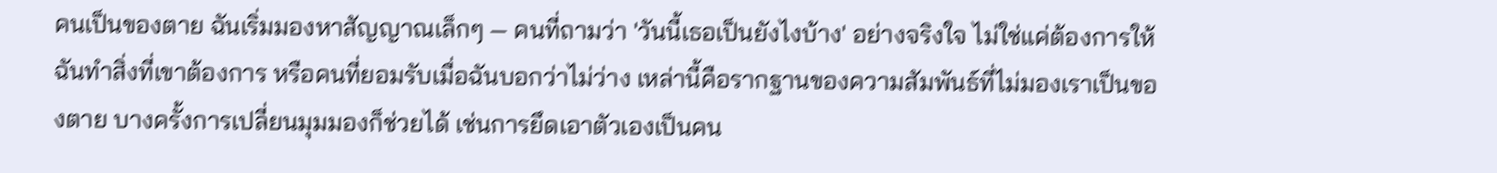คนเป็นของตาย ฉันเริ่มมองหาสัญญาณเล็กๆ — คนที่ถามว่า 'วันนี้เธอเป็นยังไงบ้าง' อย่างจริงใจ ไม่ใช่แค่ต้องการให้ฉันทำสิ่งที่เขาต้องการ หรือคนที่ยอมรับเมื่อฉันบอกว่าไม่ว่าง เหล่านี้คือรากฐานของความสัมพันธ์ที่ไม่มองเราเป็นของตาย บางครั้งการเปลี่ยนมุมมองก็ช่วยได้ เช่นการยึดเอาตัวเองเป็นคน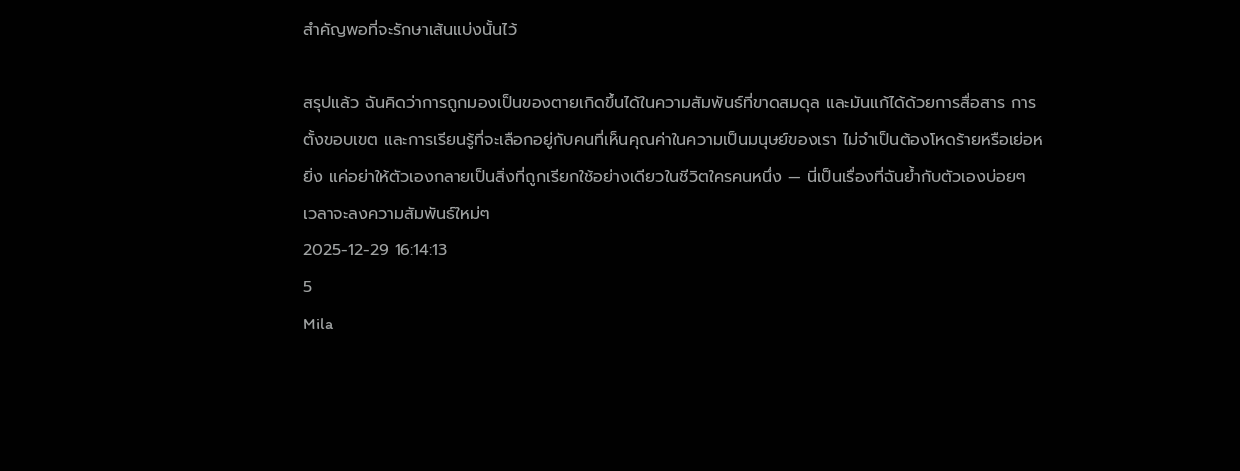สำคัญพอที่จะรักษาเส้นแบ่งนั้นไว้

สรุปแล้ว ฉันคิดว่าการถูกมองเป็นของตายเกิดขึ้นได้ในความสัมพันธ์ที่ขาดสมดุล และมันแก้ได้ด้วยการสื่อสาร การตั้งขอบเขต และการเรียนรู้ที่จะเลือกอยู่กับคนที่เห็นคุณค่าในความเป็นมนุษย์ของเรา ไม่จำเป็นต้องโหดร้ายหรือเย่อหยิ่ง แค่อย่าให้ตัวเองกลายเป็นสิ่งที่ถูกเรียกใช้อย่างเดียวในชีวิตใครคนหนึ่ง — นี่เป็นเรื่องที่ฉันย้ำกับตัวเองบ่อยๆ เวลาจะลงความสัมพันธ์ใหม่ๆ
2025-12-29 16:14:13
5
Mila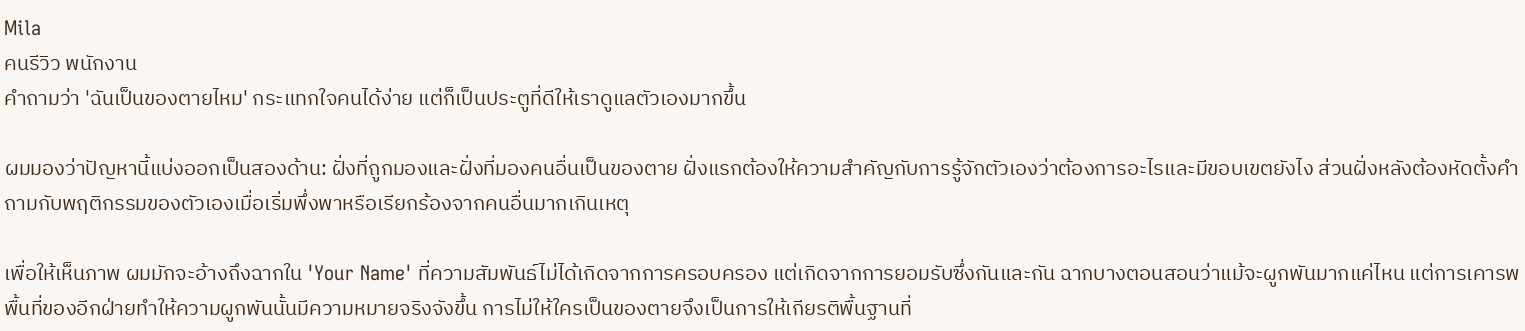Mila
คนรีวิว พนักงาน
คำถามว่า 'ฉันเป็นของตายไหม' กระแทกใจคนได้ง่าย แต่ก็เป็นประตูที่ดีให้เราดูแลตัวเองมากขึ้น

ผมมองว่าปัญหานี้แบ่งออกเป็นสองด้าน: ฝั่งที่ถูกมองและฝั่งที่มองคนอื่นเป็นของตาย ฝั่งแรกต้องให้ความสำคัญกับการรู้จักตัวเองว่าต้องการอะไรและมีขอบเขตยังไง ส่วนฝั่งหลังต้องหัดตั้งคำถามกับพฤติกรรมของตัวเองเมื่อเริ่มพึ่งพาหรือเรียกร้องจากคนอื่นมากเกินเหตุ

เพื่อให้เห็นภาพ ผมมักจะอ้างถึงฉากใน 'Your Name' ที่ความสัมพันธ์ไม่ได้เกิดจากการครอบครอง แต่เกิดจากการยอมรับซึ่งกันและกัน ฉากบางตอนสอนว่าแม้จะผูกพันมากแค่ไหน แต่การเคารพพื้นที่ของอีกฝ่ายทำให้ความผูกพันนั้นมีความหมายจริงจังขึ้น การไม่ให้ใครเป็นของตายจึงเป็นการให้เกียรติพื้นฐานที่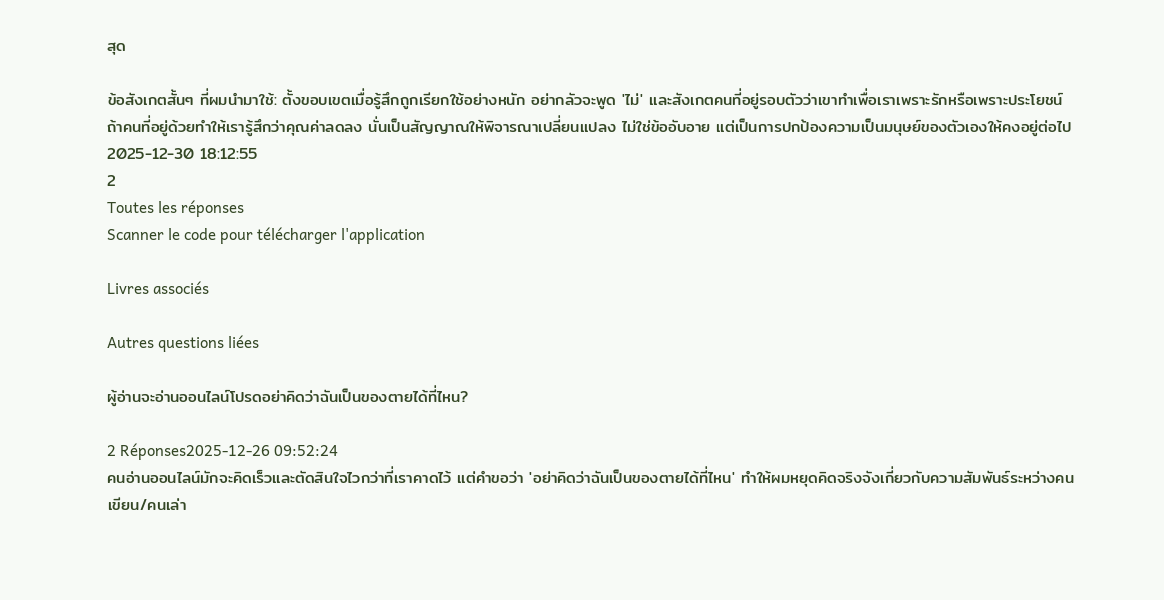สุด

ข้อสังเกตสั้นๆ ที่ผมนำมาใช้: ตั้งขอบเขตเมื่อรู้สึกถูกเรียกใช้อย่างหนัก อย่ากลัวจะพูด 'ไม่' และสังเกตคนที่อยู่รอบตัวว่าเขาทำเพื่อเราเพราะรักหรือเพราะประโยชน์ ถ้าคนที่อยู่ด้วยทำให้เรารู้สึกว่าคุณค่าลดลง นั่นเป็นสัญญาณให้พิจารณาเปลี่ยนแปลง ไม่ใช่ข้ออับอาย แต่เป็นการปกป้องความเป็นมนุษย์ของตัวเองให้คงอยู่ต่อไป
2025-12-30 18:12:55
2
Toutes les réponses
Scanner le code pour télécharger l'application

Livres associés

Autres questions liées

ผู้อ่านจะอ่านออนไลน์โปรดอย่าคิดว่าฉันเป็นของตายได้ที่ไหน?

2 Réponses2025-12-26 09:52:24
คนอ่านออนไลน์มักจะคิดเร็วและตัดสินใจไวกว่าที่เราคาดไว้ แต่คำขอว่า 'อย่าคิดว่าฉันเป็นของตายได้ที่ไหน' ทำให้ผมหยุดคิดจริงจังเกี่ยวกับความสัมพันธ์ระหว่างคนเขียน/คนเล่า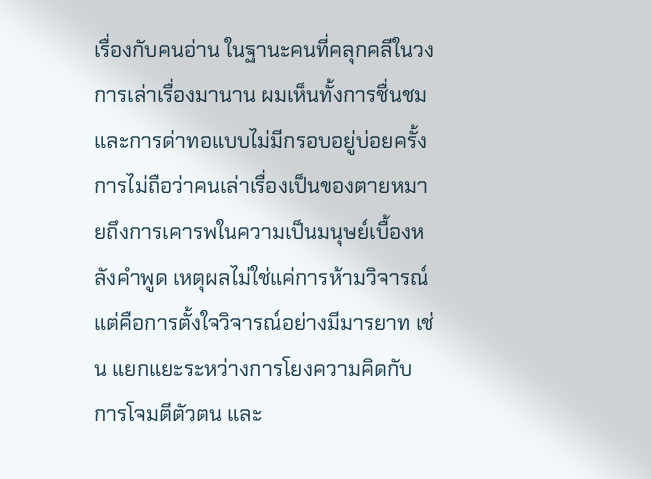เรื่องกับคนอ่าน ในฐานะคนที่คลุกคลีในวงการเล่าเรื่องมานาน ผมเห็นทั้งการชื่นชมและการด่าทอแบบไม่มีกรอบอยู่บ่อยครั้ง การไม่ถือว่าคนเล่าเรื่องเป็นของตายหมายถึงการเคารพในความเป็นมนุษย์เบื้องหลังคำพูด เหตุผลไม่ใช่แค่การห้ามวิจารณ์ แต่คือการตั้งใจวิจารณ์อย่างมีมารยาท เช่น แยกแยะระหว่างการโยงความคิดกับการโจมตีตัวตน และ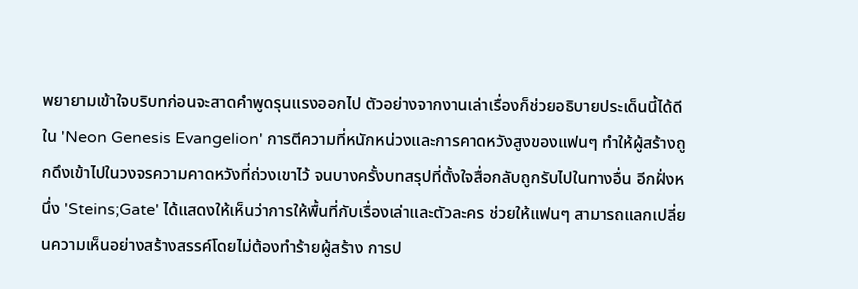พยายามเข้าใจบริบทก่อนจะสาดคำพูดรุนแรงออกไป ตัวอย่างจากงานเล่าเรื่องก็ช่วยอธิบายประเด็นนี้ได้ดี ใน 'Neon Genesis Evangelion' การตีความที่หนักหน่วงและการคาดหวังสูงของแฟนๆ ทำให้ผู้สร้างถูกดึงเข้าไปในวงจรความคาดหวังที่ถ่วงเขาไว้ จนบางครั้งบทสรุปที่ตั้งใจสื่อกลับถูกรับไปในทางอื่น อีกฝั่งหนึ่ง 'Steins;Gate' ได้แสดงให้เห็นว่าการให้พื้นที่กับเรื่องเล่าและตัวละคร ช่วยให้แฟนๆ สามารถแลกเปลี่ยนความเห็นอย่างสร้างสรรค์โดยไม่ต้องทำร้ายผู้สร้าง การป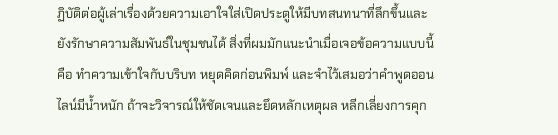ฏิบัติต่อผู้เล่าเรื่องด้วยความเอาใจใส่เปิดประตูให้มีบทสนทนาที่ลึกขึ้นและยังรักษาความสัมพันธ์ในชุมชนได้ สิ่งที่ผมมักแนะนำเมื่อเจอข้อความแบบนี้คือ ทำความเข้าใจกับบริบท หยุดคิดก่อนพิมพ์ และจำไว้เสมอว่าคำพูดออนไลน์มีน้ำหนัก ถ้าจะวิจารณ์ให้ชัดเจนและยึดหลักเหตุผล หลีกเลี่ยงการคุก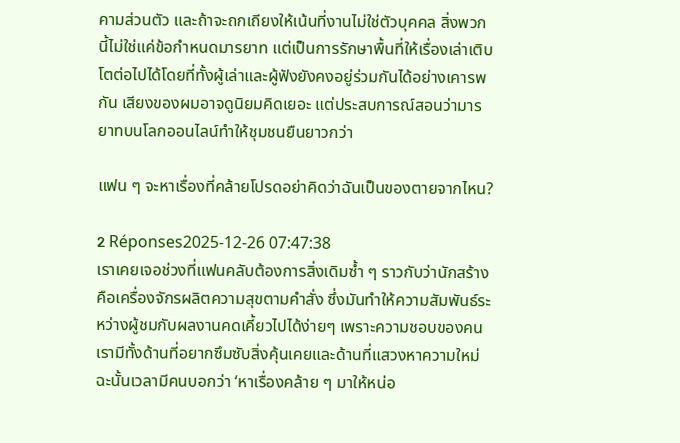คามส่วนตัว และถ้าจะถกเถียงให้เน้นที่งานไม่ใช่ตัวบุคคล สิ่งพวกนี้ไม่ใช่แค่ข้อกำหนดมารยาท แต่เป็นการรักษาพื้นที่ให้เรื่องเล่าเติบโตต่อไปได้โดยที่ทั้งผู้เล่าและผู้ฟังยังคงอยู่ร่วมกันได้อย่างเคารพกัน เสียงของผมอาจดูนิยมคิดเยอะ แต่ประสบการณ์สอนว่ามารยาทบนโลกออนไลน์ทำให้ชุมชนยืนยาวกว่า

แฟน ๆ จะหาเรื่องที่คล้ายโปรดอย่าคิดว่าฉันเป็นของตายจากไหน?

2 Réponses2025-12-26 07:47:38
เราเคยเจอช่วงที่แฟนคลับต้องการสิ่งเดิมซ้ำ ๆ ราวกับว่านักสร้างคือเครื่องจักรผลิตความสุขตามคำสั่ง ซึ่งมันทำให้ความสัมพันธ์ระหว่างผู้ชมกับผลงานคดเคี้ยวไปได้ง่ายๆ เพราะความชอบของคนเรามีทั้งด้านที่อยากซึมซับสิ่งคุ้นเคยและด้านที่แสวงหาความใหม่ ฉะนั้นเวลามีคนบอกว่า ‘หาเรื่องคล้าย ๆ มาให้หน่อ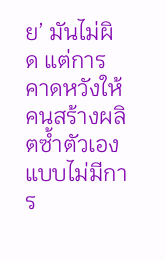ย’ มันไม่ผิด แต่การคาดหวังให้คนสร้างผลิตซ้ำตัวเองแบบไม่มีการ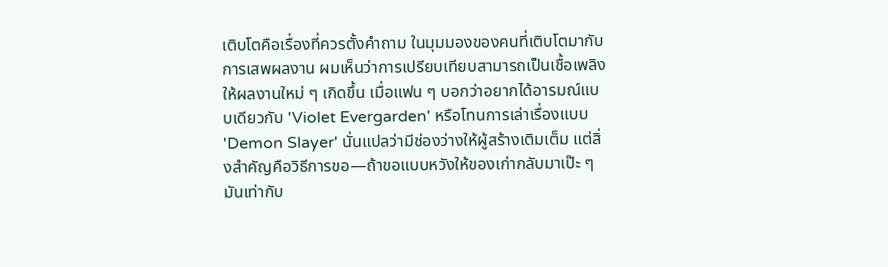เติบโตคือเรื่องที่ควรตั้งคำถาม ในมุมมองของคนที่เติบโตมากับการเสพผลงาน ผมเห็นว่าการเปรียบเทียบสามารถเป็นเชื้อเพลิงให้ผลงานใหม่ ๆ เกิดขึ้น เมื่อแฟน ๆ บอกว่าอยากได้อารมณ์แบบเดียวกับ 'Violet Evergarden' หรือโทนการเล่าเรื่องแบบ 'Demon Slayer' นั่นแปลว่ามีช่องว่างให้ผู้สร้างเติมเต็ม แต่สิ่งสำคัญคือวิธีการขอ—ถ้าขอแบบหวังให้ของเก่ากลับมาเป๊ะ ๆ มันเท่ากับ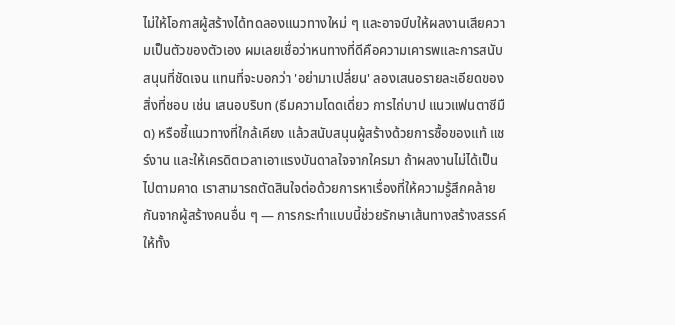ไม่ให้โอกาสผู้สร้างได้ทดลองแนวทางใหม่ ๆ และอาจบีบให้ผลงานเสียความเป็นตัวของตัวเอง ผมเลยเชื่อว่าหนทางที่ดีคือความเคารพและการสนับสนุนที่ชัดเจน แทนที่จะบอกว่า 'อย่ามาเปลี่ยน' ลองเสนอรายละเอียดของสิ่งที่ชอบ เช่น เสนอบริบท (ธีมความโดดเดี่ยว การไถ่บาป แนวแฟนตาซีมืด) หรือชี้แนวทางที่ใกล้เคียง แล้วสนับสนุนผู้สร้างด้วยการซื้อของแท้ แชร์งาน และให้เครดิตเวลาเอาแรงบันดาลใจจากใครมา ถ้าผลงานไม่ได้เป็นไปตามคาด เราสามารถตัดสินใจต่อด้วยการหาเรื่องที่ให้ความรู้สึกคล้ายกันจากผู้สร้างคนอื่น ๆ — การกระทำแบบนี้ช่วยรักษาเส้นทางสร้างสรรค์ให้ทั้ง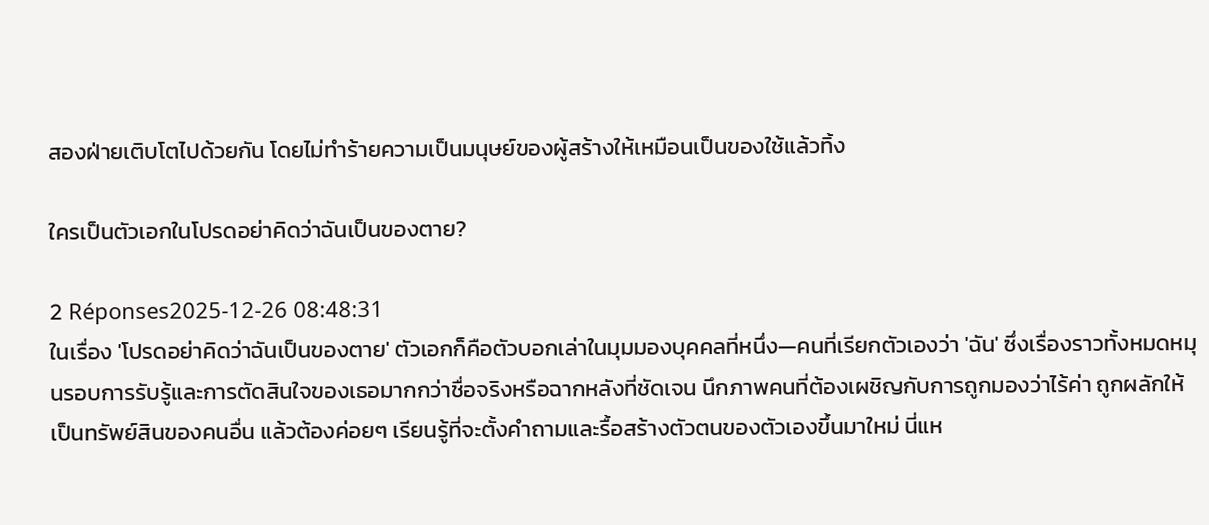สองฝ่ายเติบโตไปด้วยกัน โดยไม่ทำร้ายความเป็นมนุษย์ของผู้สร้างให้เหมือนเป็นของใช้แล้วทิ้ง

ใครเป็นตัวเอกในโปรดอย่าคิดว่าฉันเป็นของตาย?

2 Réponses2025-12-26 08:48:31
ในเรื่อง 'โปรดอย่าคิดว่าฉันเป็นของตาย' ตัวเอกก็คือตัวบอกเล่าในมุมมองบุคคลที่หนึ่ง—คนที่เรียกตัวเองว่า 'ฉัน' ซึ่งเรื่องราวทั้งหมดหมุนรอบการรับรู้และการตัดสินใจของเธอมากกว่าชื่อจริงหรือฉากหลังที่ชัดเจน นึกภาพคนที่ต้องเผชิญกับการถูกมองว่าไร้ค่า ถูกผลักให้เป็นทรัพย์สินของคนอื่น แล้วต้องค่อยๆ เรียนรู้ที่จะตั้งคำถามและรื้อสร้างตัวตนของตัวเองขึ้นมาใหม่ นี่แห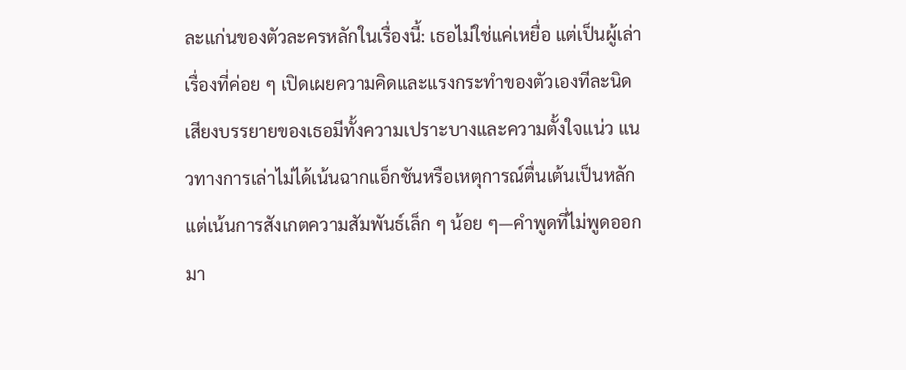ละแก่นของตัวละครหลักในเรื่องนี้: เธอไม่ใช่แค่เหยื่อ แต่เป็นผู้เล่าเรื่องที่ค่อย ๆ เปิดเผยความคิดและแรงกระทำของตัวเองทีละนิด เสียงบรรยายของเธอมีทั้งความเปราะบางและความตั้งใจแน่ว แนวทางการเล่าไม่ได้เน้นฉากแอ็กชันหรือเหตุการณ์ตื่นเต้นเป็นหลัก แต่เน้นการสังเกตความสัมพันธ์เล็ก ๆ น้อย ๆ—คำพูดที่ไม่พูดออกมา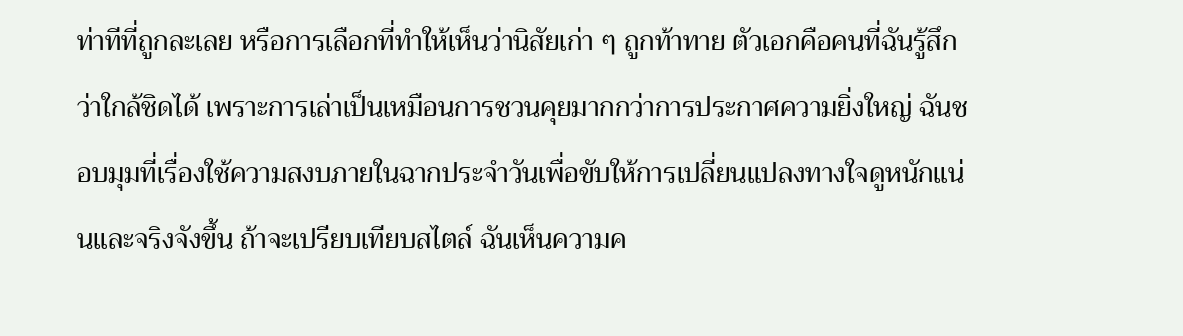ท่าทีที่ถูกละเลย หรือการเลือกที่ทำให้เห็นว่านิสัยเก่า ๆ ถูกท้าทาย ตัวเอกคือคนที่ฉันรู้สึกว่าใกล้ชิดได้ เพราะการเล่าเป็นเหมือนการชวนคุยมากกว่าการประกาศความยิ่งใหญ่ ฉันชอบมุมที่เรื่องใช้ความสงบภายในฉากประจำวันเพื่อขับให้การเปลี่ยนแปลงทางใจดูหนักแน่นและจริงจังขึ้น ถ้าจะเปรียบเทียบสไตล์ ฉันเห็นความค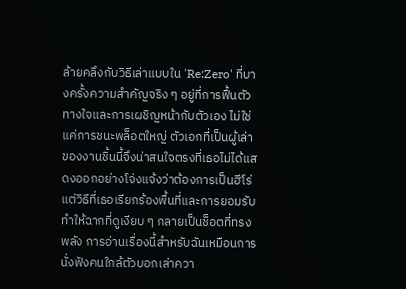ล้ายคลึงกับวิธีเล่าแบบใน 'Re:Zero' ที่บางครั้งความสำคัญจริง ๆ อยู่ที่การฟื้นตัวทางใจและการเผชิญหน้ากับตัวเอง ไม่ใช่แค่การชนะพล็อตใหญ่ ตัวเอกที่เป็นผู้เล่าของงานชิ้นนี้จึงน่าสนใจตรงที่เธอไม่ได้แสดงออกอย่างโจ่งแจ้งว่าต้องการเป็นฮีโร่ แต่วิธีที่เธอเรียกร้องพื้นที่และการยอมรับทำให้ฉากที่ดูเงียบ ๆ กลายเป็นช็อตที่ทรงพลัง การอ่านเรื่องนี้สำหรับฉันเหมือนการนั่งฟังคนใกล้ตัวบอกเล่าควา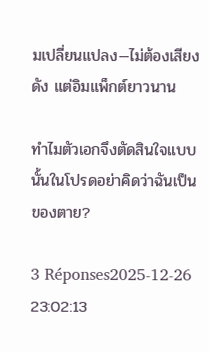มเปลี่ยนแปลง—ไม่ต้องเสียงดัง แต่อิมแพ็กต์ยาวนาน

ทำไมตัวเอกจึงตัดสินใจแบบนั้นในโปรดอย่าคิดว่าฉันเป็นของตาย?

3 Réponses2025-12-26 23:02:13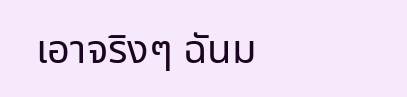เอาจริงๆ ฉันม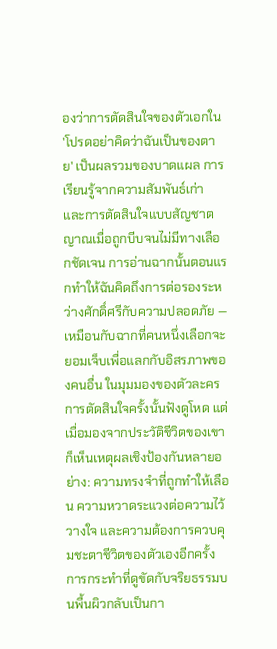องว่าการตัดสินใจของตัวเอกใน 'โปรดอย่าคิดว่าฉันเป็นของตาย' เป็นผลรวมของบาดแผล การเรียนรู้จากความสัมพันธ์เก่า และการตัดสินใจแบบสัญชาตญาณเมื่อถูกบีบจนไม่มีทางเลือกชัดเจน การอ่านฉากนั้นตอนแรกทำให้ฉันคิดถึงการต่อรองระหว่างศักดิ์ศรีกับความปลอดภัย — เหมือนกับฉากที่คนหนึ่งเลือกจะยอมเจ็บเพื่อแลกกับอิสรภาพของคนอื่น ในมุมมองของตัวละคร การตัดสินใจครั้งนั้นฟังดูโหด แต่เมื่อมองจากประวัติชีวิตของเขา ก็เห็นเหตุผลเชิงป้องกันหลายอย่าง: ความทรงจำที่ถูกทำให้เลือน ความหวาดระแวงต่อความไว้วางใจ และความต้องการควบคุมชะตาชีวิตของตัวเองอีกครั้ง การกระทำที่ดูขัดกับจริยธรรมบนพื้นผิวกลับเป็นกา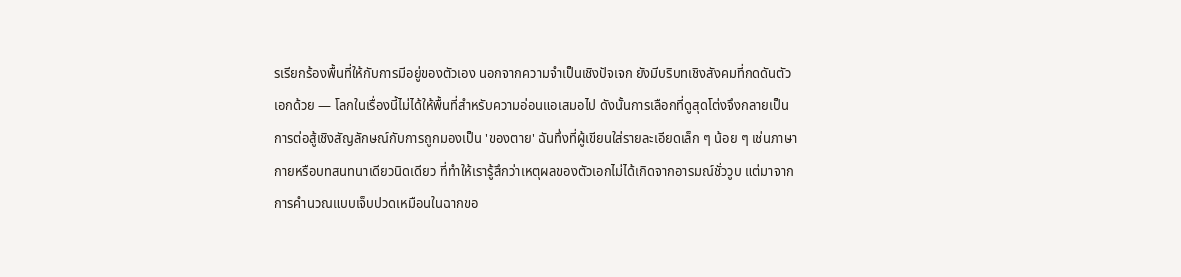รเรียกร้องพื้นที่ให้กับการมีอยู่ของตัวเอง นอกจากความจำเป็นเชิงปัจเจก ยังมีบริบทเชิงสังคมที่กดดันตัวเอกด้วย — โลกในเรื่องนี้ไม่ได้ให้พื้นที่สำหรับความอ่อนแอเสมอไป ดังนั้นการเลือกที่ดูสุดโต่งจึงกลายเป็นการต่อสู้เชิงสัญลักษณ์กับการถูกมองเป็น 'ของตาย' ฉันทึ่งที่ผู้เขียนใส่รายละเอียดเล็ก ๆ น้อย ๆ เช่นภาษากายหรือบทสนทนาเดียวนิดเดียว ที่ทำให้เรารู้สึกว่าเหตุผลของตัวเอกไม่ได้เกิดจากอารมณ์ชั่ววูบ แต่มาจากการคำนวณแบบเจ็บปวดเหมือนในฉากขอ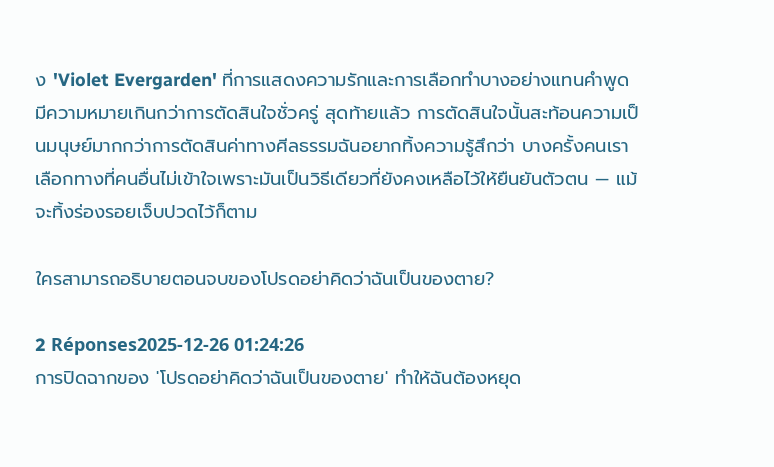ง 'Violet Evergarden' ที่การแสดงความรักและการเลือกทำบางอย่างแทนคำพูดมีความหมายเกินกว่าการตัดสินใจชั่วครู่ สุดท้ายแล้ว การตัดสินใจนั้นสะท้อนความเป็นมนุษย์มากกว่าการตัดสินค่าทางศีลธรรมฉันอยากทิ้งความรู้สึกว่า บางครั้งคนเราเลือกทางที่คนอื่นไม่เข้าใจเพราะมันเป็นวิธีเดียวที่ยังคงเหลือไว้ให้ยืนยันตัวตน — แม้จะทิ้งร่องรอยเจ็บปวดไว้ก็ตาม

ใครสามารถอธิบายตอนจบของโปรดอย่าคิดว่าฉันเป็นของตาย?

2 Réponses2025-12-26 01:24:26
การปิดฉากของ 'โปรดอย่าคิดว่าฉันเป็นของตาย' ทำให้ฉันต้องหยุด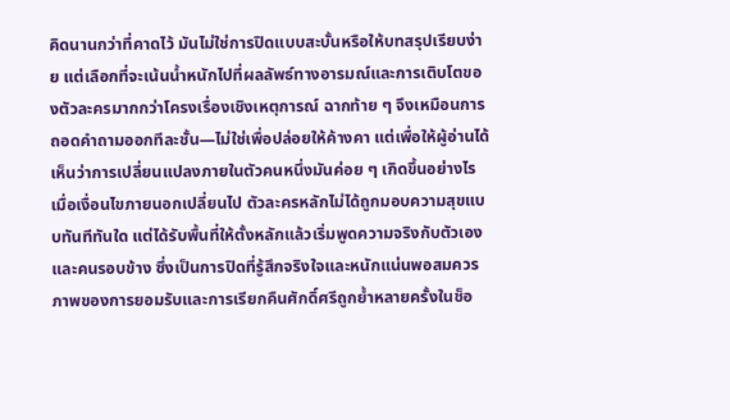คิดนานกว่าที่คาดไว้ มันไม่ใช่การปิดแบบสะบั้นหรือให้บทสรุปเรียบง่าย แต่เลือกที่จะเน้นน้ำหนักไปที่ผลลัพธ์ทางอารมณ์และการเติบโตของตัวละครมากกว่าโครงเรื่องเชิงเหตุการณ์ ฉากท้าย ๆ จึงเหมือนการถอดคำถามออกทีละชั้น—ไม่ใช่เพื่อปล่อยให้ค้างคา แต่เพื่อให้ผู้อ่านได้เห็นว่าการเปลี่ยนแปลงภายในตัวคนหนึ่งมันค่อย ๆ เกิดขึ้นอย่างไรเมื่อเงื่อนไขภายนอกเปลี่ยนไป ตัวละครหลักไม่ได้ถูกมอบความสุขแบบทันทีทันใด แต่ได้รับพื้นที่ให้ตั้งหลักแล้วเริ่มพูดความจริงกับตัวเองและคนรอบข้าง ซึ่งเป็นการปิดที่รู้สึกจริงใจและหนักแน่นพอสมควร ภาพของการยอมรับและการเรียกคืนศักดิ์ศรีถูกย้ำหลายครั้งในช็อ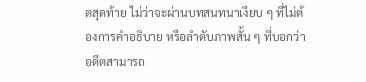ตสุดท้าย ไม่ว่าจะผ่านบทสนทนาเงียบ ๆ ที่ไม่ต้องการคำอธิบาย หรือลำดับภาพสั้น ๆ ที่บอกว่าอดีตสามารถ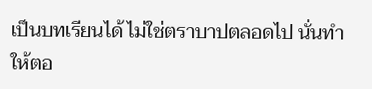เป็นบทเรียนได้ ไม่ใช่ตราบาปตลอดไป นั่นทำให้ตอ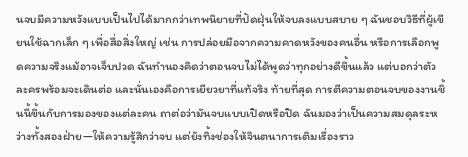นจบมีความหวังแบบเป็นไปได้มากกว่าเทพนิยายที่ปัดฝุ่นให้จบลงแบบสบาย ๆ ฉันชอบวิธีที่ผู้เขียนใช้ฉากเล็ก ๆ เพื่อสื่อสิ่งใหญ่ เช่น การปล่อยมือจากความคาดหวังของคนอื่น หรือการเลือกพูดความจริงแม้อาจเจ็บปวด ฉันทำนองคิดว่าตอนจบไม่ได้พูดว่าทุกอย่างดีขึ้นแล้ว แต่บอกว่าตัวละครพร้อมจะเดินต่อ และนั่นเองคือการเยียวยาที่แท้จริง ท้ายที่สุด การตีความตอนจบของงานชิ้นนี้ขึ้นกับการมองของแต่ละคน ถาต่อว่ามันจบแบบเปิดหรือปิด ฉันมองว่าเป็นความสมดุลระหว่างทั้งสองฝ่าย—ให้ความรู้สึกว่าจบ แต่ยังทิ้งช่องให้จินตนาการเติมเรื่องราว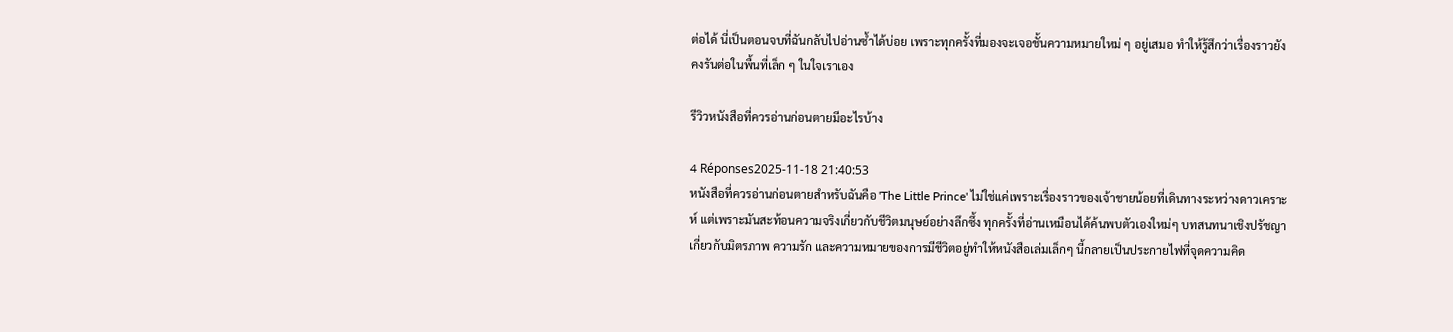ต่อได้ นี่เป็นตอนจบที่ฉันกลับไปอ่านซ้ำได้บ่อย เพราะทุกครั้งที่มองจะเจอชั้นความหมายใหม่ ๆ อยู่เสมอ ทำให้รู้สึกว่าเรื่องราวยังคงรันต่อในพื้นที่เล็ก ๆ ในใจเราเอง

รีวิวหนังสือที่ควรอ่านก่อนตายมีอะไรบ้าง

4 Réponses2025-11-18 21:40:53
หนังสือที่ควรอ่านก่อนตายสำหรับฉันคือ 'The Little Prince' ไม่ใช่แค่เพราะเรื่องราวของเจ้าชายน้อยที่เดินทางระหว่างดาวเคราะห์ แต่เพราะมันสะท้อนความจริงเกี่ยวกับชีวิตมนุษย์อย่างลึกซึ้ง ทุกครั้งที่อ่านเหมือนได้ค้นพบตัวเองใหม่ๆ บทสนทนาเชิงปรัชญาเกี่ยวกับมิตรภาพ ความรัก และความหมายของการมีชีวิตอยู่ทำให้หนังสือเล่มเล็กๆ นี้กลายเป็นประกายไฟที่จุดความคิด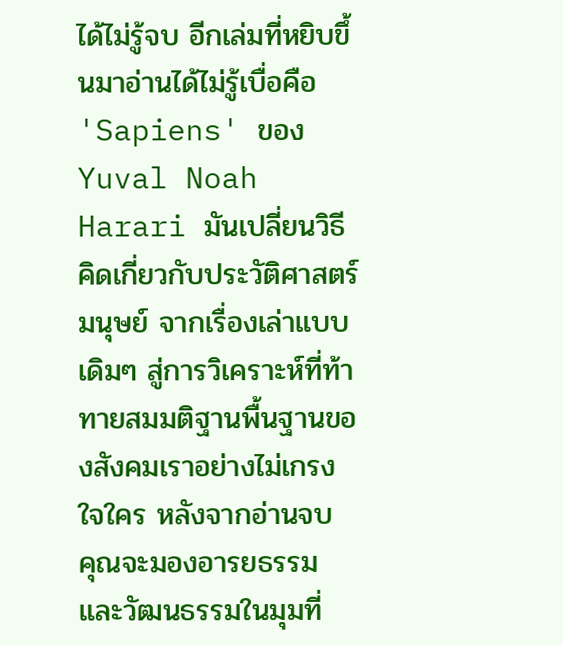ได้ไม่รู้จบ อีกเล่มที่หยิบขึ้นมาอ่านได้ไม่รู้เบื่อคือ 'Sapiens' ของ Yuval Noah Harari มันเปลี่ยนวิธีคิดเกี่ยวกับประวัติศาสตร์มนุษย์ จากเรื่องเล่าแบบเดิมๆ สู่การวิเคราะห์ที่ท้าทายสมมติฐานพื้นฐานของสังคมเราอย่างไม่เกรงใจใคร หลังจากอ่านจบ คุณจะมองอารยธรรมและวัฒนธรรมในมุมที่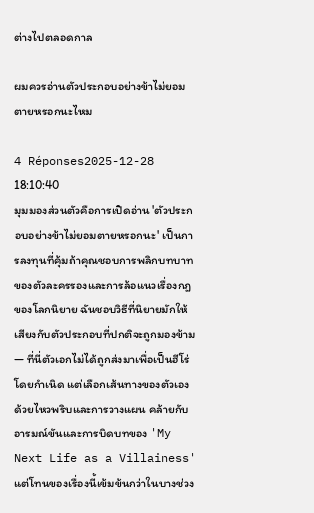ต่างไปตลอดกาล

ผมควรอ่านตัวประกอบอย่างข้าไม่ยอมตายหรอกนะไหม

4 Réponses2025-12-28 18:10:40
มุมมองส่วนตัวคือการเปิดอ่าน 'ตัวประกอบอย่างข้าไม่ยอมตายหรอกนะ' เป็นการลงทุนที่คุ้มถ้าคุณชอบการพลิกบทบาทของตัวละครรองและการล้อแนวเรื่องกฎของโลกนิยาย ฉันชอบวิธีที่นิยายมักให้เสียงกับตัวประกอบที่ปกติจะถูกมองข้าม — ที่นี่ตัวเอกไม่ได้ถูกส่งมาเพื่อเป็นฮีโร่โดยกำเนิด แต่เลือกเส้นทางของตัวเองด้วยไหวพริบและการวางแผน คล้ายกับอารมณ์ขันและการบิดบทของ 'My Next Life as a Villainess' แต่โทนของเรื่องนี้เข้มข้นกว่าในบางช่วง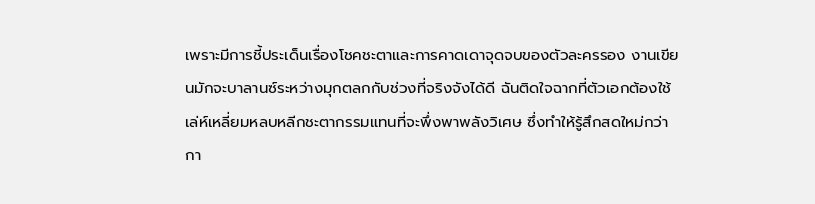เพราะมีการชี้ประเด็นเรื่องโชคชะตาและการคาดเดาจุดจบของตัวละครรอง งานเขียนมักจะบาลานซ์ระหว่างมุกตลกกับช่วงที่จริงจังได้ดี ฉันติดใจฉากที่ตัวเอกต้องใช้เล่ห์เหลี่ยมหลบหลีกชะตากรรมแทนที่จะพึ่งพาพลังวิเศษ ซึ่งทำให้รู้สึกสดใหม่กว่ากา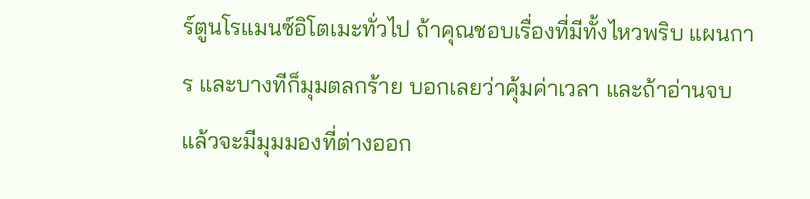ร์ตูนโรแมนซ์อิโตเมะทั่วไป ถ้าคุณชอบเรื่องที่มีทั้งไหวพริบ แผนการ และบางทีก็มุมตลกร้าย บอกเลยว่าคุ้มค่าเวลา และถ้าอ่านจบแล้วจะมีมุมมองที่ต่างออก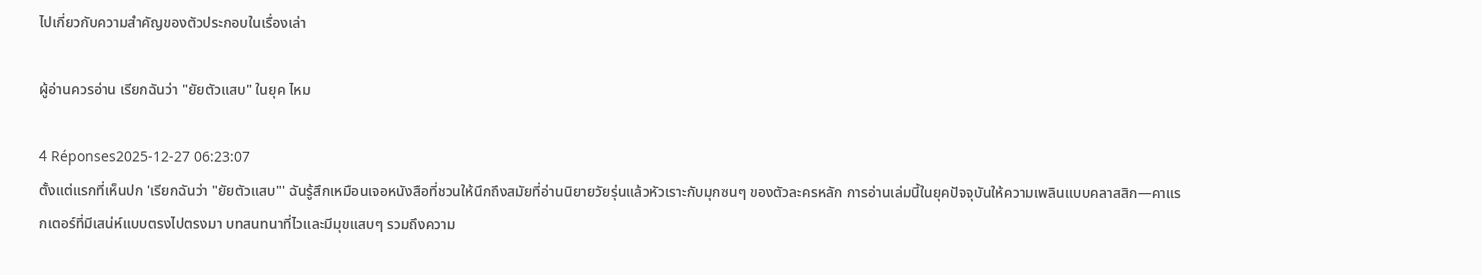ไปเกี่ยวกับความสำคัญของตัวประกอบในเรื่องเล่า

ผู้อ่านควรอ่าน เรียกฉันว่า "ยัยตัวแสบ" ในยุค ไหม

4 Réponses2025-12-27 06:23:07
ตั้งแต่แรกที่เห็นปก 'เรียกฉันว่า "ยัยตัวแสบ"' ฉันรู้สึกเหมือนเจอหนังสือที่ชวนให้นึกถึงสมัยที่อ่านนิยายวัยรุ่นแล้วหัวเราะกับมุกซนๆ ของตัวละครหลัก การอ่านเล่มนี้ในยุคปัจจุบันให้ความเพลินแบบคลาสสิก—คาแรกเตอร์ที่มีเสน่ห์แบบตรงไปตรงมา บทสนทนาที่ไวและมีมุขแสบๆ รวมถึงความ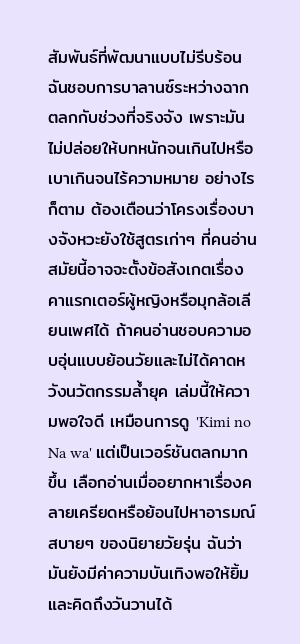สัมพันธ์ที่พัฒนาแบบไม่รีบร้อน ฉันชอบการบาลานซ์ระหว่างฉากตลกกับช่วงที่จริงจัง เพราะมันไม่ปล่อยให้บทหนักจนเกินไปหรือเบาเกินจนไร้ความหมาย อย่างไรก็ตาม ต้องเตือนว่าโครงเรื่องบางจังหวะยังใช้สูตรเก่าๆ ที่คนอ่านสมัยนี้อาจจะตั้งข้อสังเกตเรื่องคาแรกเตอร์ผู้หญิงหรือมุกล้อเลียนเพศได้ ถ้าคนอ่านชอบความอบอุ่นแบบย้อนวัยและไม่ได้คาดหวังนวัตกรรมล้ำยุค เล่มนี้ให้ความพอใจดี เหมือนการดู 'Kimi no Na wa' แต่เป็นเวอร์ชันตลกมากขึ้น เลือกอ่านเมื่ออยากหาเรื่องคลายเครียดหรือย้อนไปหาอารมณ์สบายๆ ของนิยายวัยรุ่น ฉันว่ามันยังมีค่าความบันเทิงพอให้ยิ้มและคิดถึงวันวานได้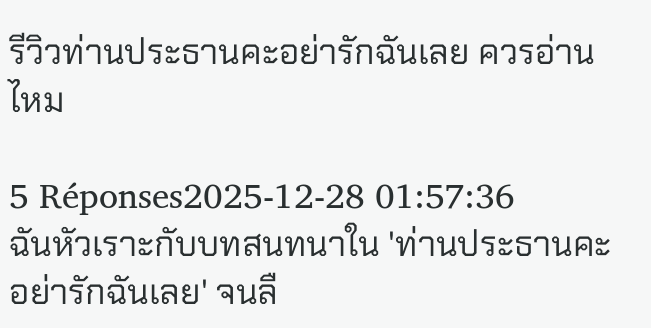รีวิวท่านประธานคะอย่ารักฉันเลย ควรอ่านไหม

5 Réponses2025-12-28 01:57:36
ฉันหัวเราะกับบทสนทนาใน 'ท่านประธานคะอย่ารักฉันเลย' จนลื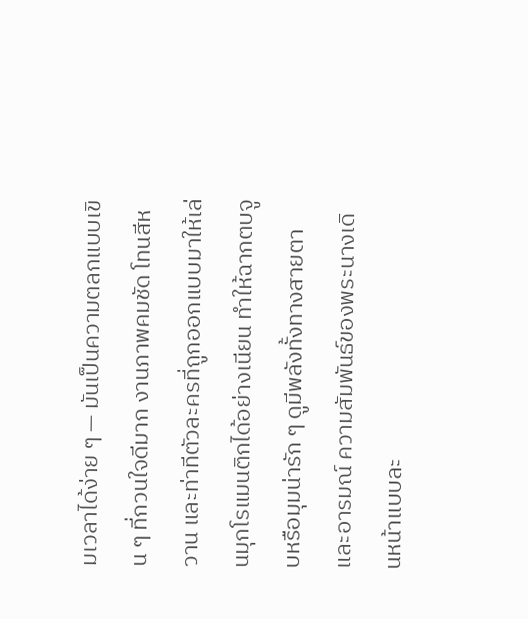มเวลาได้ง่าย ๆ — มันเป็นความตลกแบบเขิน ๆ ที่กวนใจดีมาก งานภาพคมชัด โทนสีหวาน และท่าทีตัวละครที่ถูกออกแบบมาให้เล่นมุกโรแมนติกได้อย่างเนียน ทำให้ฉากตบจูบหรือมุมน่ารัก ๆ ดูมีพลังทั้งทางสายตาและอารมณ์ ความสัมพันธ์ของพระนางเดินหน้าแบบละ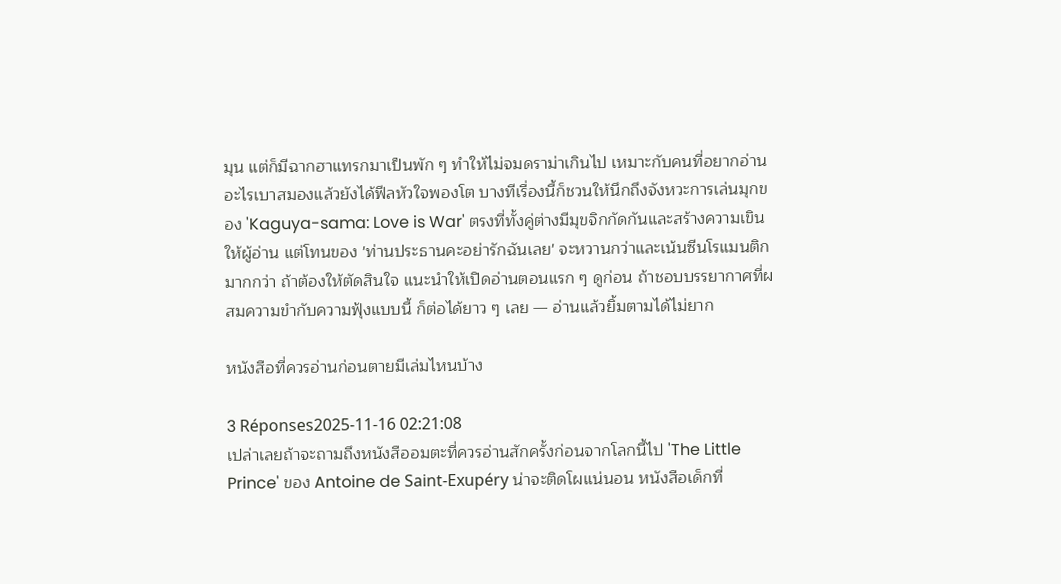มุน แต่ก็มีฉากฮาแทรกมาเป็นพัก ๆ ทำให้ไม่จมดราม่าเกินไป เหมาะกับคนที่อยากอ่านอะไรเบาสมองแล้วยังได้ฟีลหัวใจพองโต บางทีเรื่องนี้ก็ชวนให้นึกถึงจังหวะการเล่นมุกของ 'Kaguya-sama: Love is War' ตรงที่ทั้งคู่ต่างมีมุขจิกกัดกันและสร้างความเขินให้ผู้อ่าน แต่โทนของ 'ท่านประธานคะอย่ารักฉันเลย' จะหวานกว่าและเน้นซีนโรแมนติกมากกว่า ถ้าต้องให้ตัดสินใจ แนะนำให้เปิดอ่านตอนแรก ๆ ดูก่อน ถ้าชอบบรรยากาศที่ผสมความขำกับความฟุ้งแบบนี้ ก็ต่อได้ยาว ๆ เลย — อ่านแล้วยิ้มตามได้ไม่ยาก

หนังสือที่ควรอ่านก่อนตายมีเล่มไหนบ้าง

3 Réponses2025-11-16 02:21:08
เปล่าเลยถ้าจะถามถึงหนังสืออมตะที่ควรอ่านสักครั้งก่อนจากโลกนี้ไป 'The Little Prince' ของ Antoine de Saint-Exupéry น่าจะติดโผแน่นอน หนังสือเด็กที่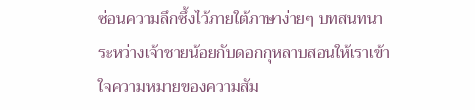ซ่อนความลึกซึ้งไว้ภายใต้ภาษาง่ายๆ บทสนทนาระหว่างเจ้าชายน้อยกับดอกกุหลาบสอนให้เราเข้าใจความหมายของความสัม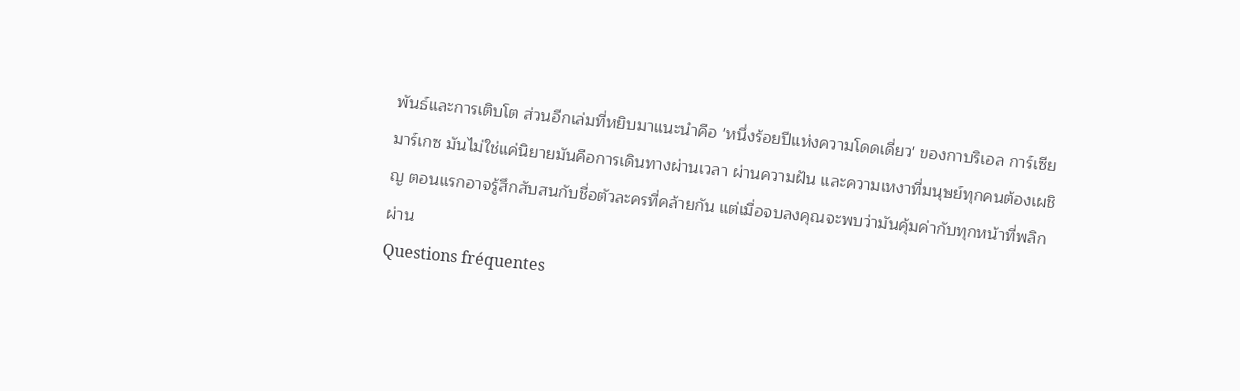พันธ์และการเติบโต ส่วนอีกเล่มที่หยิบมาแนะนำคือ 'หนึ่งร้อยปีแห่งความโดดเดี่ยว' ของกาบริเอล การ์เซีย มาร์เกซ มันไม่ใช่แค่นิยายมันคือการเดินทางผ่านเวลา ผ่านความฝัน และความเหงาที่มนุษย์ทุกคนต้องเผชิญ ตอนแรกอาจรู้สึกสับสนกับชื่อตัวละครที่คล้ายกัน แต่เมื่อจบลงคุณจะพบว่ามันคุ้มค่ากับทุกหน้าที่พลิกผ่าน
Questions fréquentes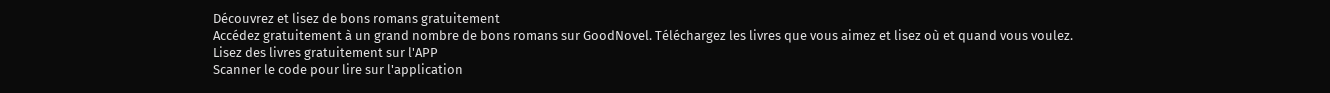Découvrez et lisez de bons romans gratuitement
Accédez gratuitement à un grand nombre de bons romans sur GoodNovel. Téléchargez les livres que vous aimez et lisez où et quand vous voulez.
Lisez des livres gratuitement sur l'APP
Scanner le code pour lire sur l'application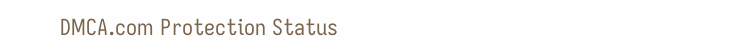DMCA.com Protection Status